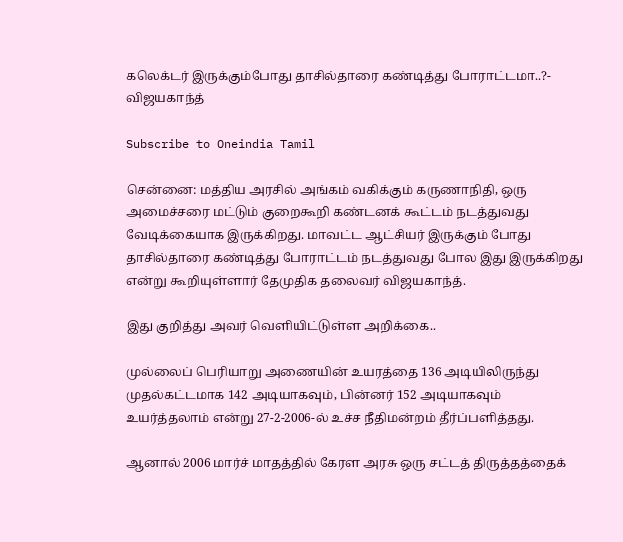கலெக்டர் இருக்கும்போது தாசில்தாரை கண்டித்து போராட்டமா..?- விஜயகாந்த்

Subscribe to Oneindia Tamil

சென்னை: மத்திய அரசில் அங்கம் வகிக்கும் கருணாநிதி, ஒரு அமைச்சரை மட்டும் குறைகூறி கண்டனக் கூட்டம் நடத்துவது வேடிக்கையாக இருக்கிறது. மாவட்ட ஆட்சியர் இருக்கும் போது தாசில்தாரை கண்டித்து போராட்டம் நடத்துவது போல இது இருக்கிறது என்று கூறியுள்ளார் தேமுதிக தலைவர் விஜயகாந்த்.

இது குறித்து அவர் வெளியிட்டுள்ள அறிக்கை..

முல்லைப் பெரியாறு அணையின் உயரத்தை 136 அடியிலிருந்து முதல்கட்டமாக 142 அடியாகவும், பின்னர் 152 அடியாகவும் உயர்த்தலாம் என்று 27-2-2006-ல் உச்ச நீதிமன்றம் தீர்ப்பளித்தது.

ஆனால் 2006 மார்ச் மாதத்தில் கேரள அரசு ஒரு சட்டத் திருத்தத்தைக்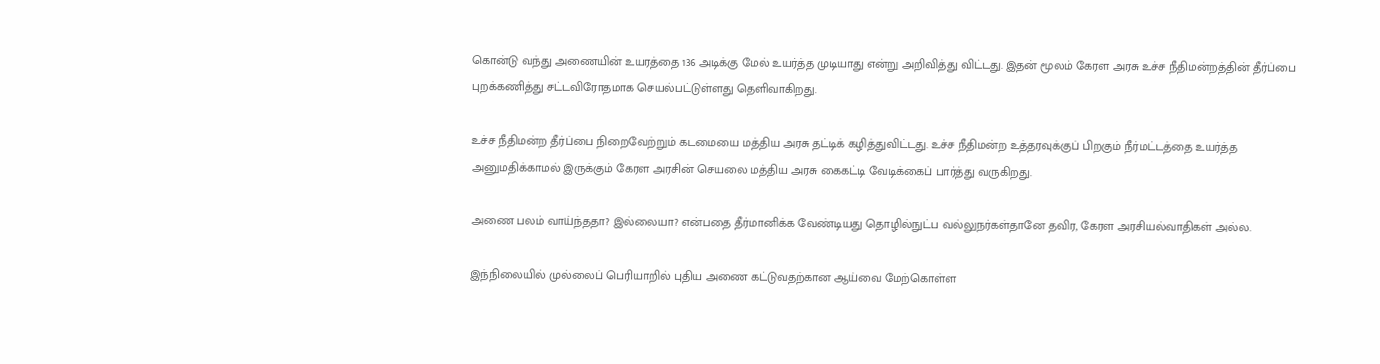கொன்டு வந்து அணையின் உயரத்தை 136 அடிக்கு மேல் உயர்த்த முடியாது என்று அறிவித்து விட்டது. இதன் மூலம் கேரள அரசு உச்ச நீதிமன்றத்தின் தீர்ப்பை புறக்கணித்து சட்டவிரோதமாக செயல்பட்டுள்ளது தெளிவாகிறது.

உச்ச நீதிமன்ற தீர்ப்பை நிறைவேற்றும் கடமையை மத்திய அரசு தட்டிக் கழித்துவிட்டது. உச்ச நீதிமன்ற உத்தரவுக்குப் பிறகும் நீர்மட்டத்தை உயர்த்த அனுமதிக்காமல் இருக்கும் கேரள அரசின் செயலை மத்திய அரசு கைகட்டி வேடிக்கைப் பார்த்து வருகிறது.

அணை பலம் வாய்ந்ததா? இல்லையா? என்பதை தீர்மானிக்க வேண்டியது தொழில்நுட்ப வல்லுநர்கள்தானே தவிர, கேரள அரசியல்வாதிகள் அல்ல.

இந்நிலையில் முல்லைப் பெரியாறில் புதிய அணை கட்டுவதற்கான ஆய்வை மேற்கொள்ள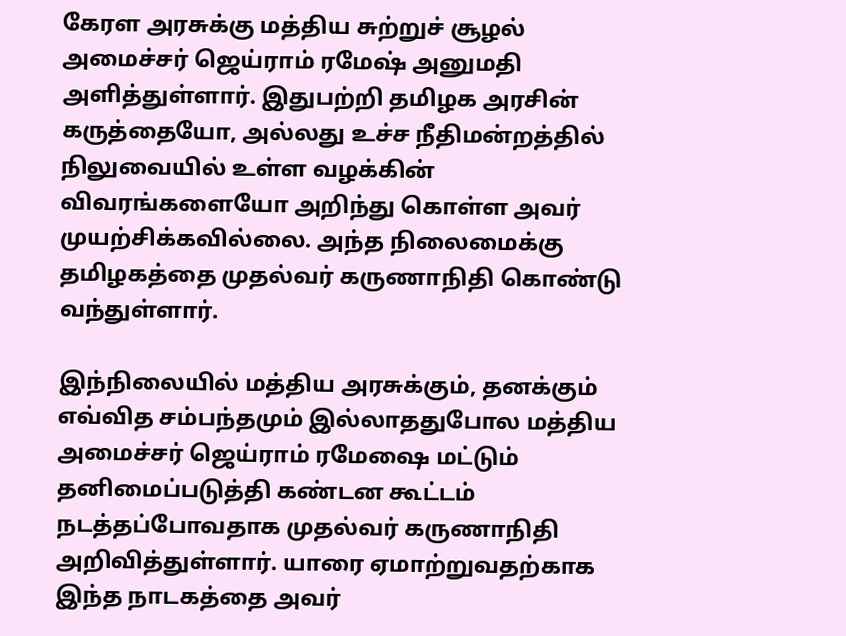கேரள அரசுக்கு மத்திய சுற்றுச் சூழல் அமைச்சர் ஜெய்ராம் ரமேஷ் அனுமதி அளித்துள்ளார். இதுபற்றி தமிழக அரசின் கருத்தையோ, அல்லது உச்ச நீதிமன்றத்தில் நிலுவையில் உள்ள வழக்கின் விவரங்களையோ அறிந்து கொள்ள அவர் முயற்சிக்கவில்லை. அந்த நிலைமைக்கு தமிழகத்தை முதல்வர் கருணாநிதி கொண்டு வந்துள்ளார்.

இந்நிலையில் மத்திய அரசுக்கும், தனக்கும் எவ்வித சம்பந்தமும் இல்லாததுபோல மத்திய அமைச்சர் ஜெய்ராம் ரமேஷை மட்டும் தனிமைப்படுத்தி கண்டன கூட்டம் நடத்தப்போவதாக முதல்வர் கருணாநிதி அறிவித்துள்ளார். யாரை ஏமாற்றுவதற்காக இந்த நாடகத்தை அவர்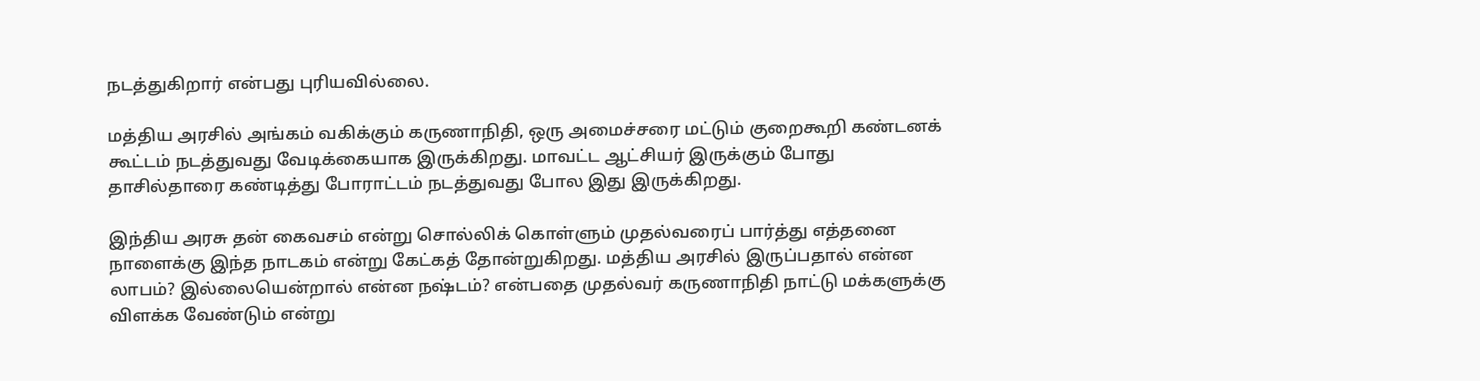நடத்துகிறார் என்பது புரியவில்லை.

மத்திய அரசில் அங்கம் வகிக்கும் கருணாநிதி, ஒரு அமைச்சரை மட்டும் குறைகூறி கண்டனக் கூட்டம் நடத்துவது வேடிக்கையாக இருக்கிறது. மாவட்ட ஆட்சியர் இருக்கும் போது தாசில்தாரை கண்டித்து போராட்டம் நடத்துவது போல இது இருக்கிறது.

இந்திய அரசு தன் கைவசம் என்று சொல்லிக் கொள்ளும் முதல்வரைப் பார்த்து எத்தனை நாளைக்கு இந்த நாடகம் என்று கேட்கத் தோன்றுகிறது. மத்திய அரசில் இருப்பதால் என்ன லாபம்? இல்லையென்றால் என்ன நஷ்டம்? என்பதை முதல்வர் கருணாநிதி நாட்டு மக்களுக்கு விளக்க வேண்டும் என்று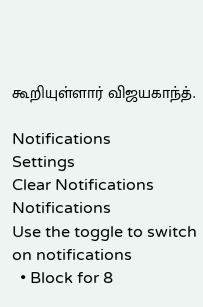கூறியுள்ளார் விஜயகாந்த்.

Notifications
Settings
Clear Notifications
Notifications
Use the toggle to switch on notifications
  • Block for 8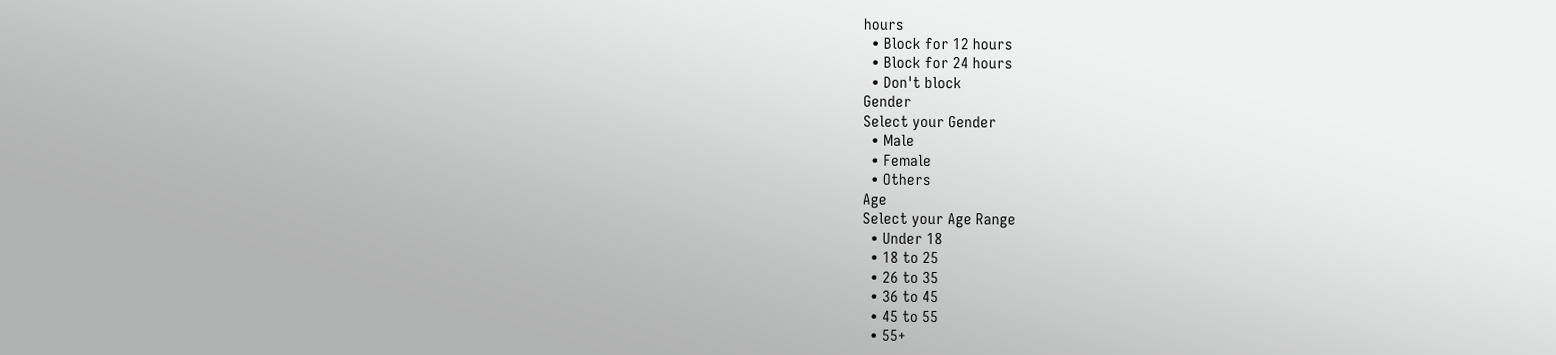hours
  • Block for 12 hours
  • Block for 24 hours
  • Don't block
Gender
Select your Gender
  • Male
  • Female
  • Others
Age
Select your Age Range
  • Under 18
  • 18 to 25
  • 26 to 35
  • 36 to 45
  • 45 to 55
  • 55+